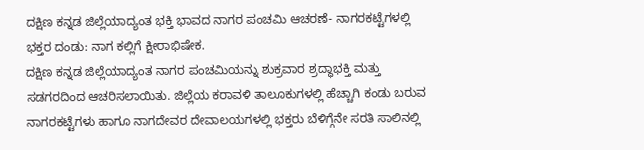ದಕ್ಷಿಣ ಕನ್ನಡ ಜಿಲ್ಲೆಯಾದ್ಯಂತ ಭಕ್ತಿ ಭಾವದ ನಾಗರ ಪಂಚಮಿ ಆಚರಣೆ- ನಾಗರಕಟ್ಟೆಗಳಲ್ಲಿ ಭಕ್ತರ ದಂಡು: ನಾಗ ಕಲ್ಲಿಗೆ ಕ್ಷೀರಾಭಿಷೇಕ.
ದಕ್ಷಿಣ ಕನ್ನಡ ಜಿಲ್ಲೆಯಾದ್ಯಂತ ನಾಗರ ಪಂಚಮಿಯನ್ನು ಶುಕ್ರವಾರ ಶ್ರದ್ಧಾಭಕ್ತಿ ಮತ್ತು ಸಡಗರದಿಂದ ಆಚರಿಸಲಾಯಿತು. ಜಿಲ್ಲೆಯ ಕರಾವಳಿ ತಾಲೂಕುಗಳಲ್ಲಿ ಹೆಚ್ಚಾಗಿ ಕಂಡು ಬರುವ ನಾಗರಕಟ್ಟೆಗಳು ಹಾಗೂ ನಾಗದೇವರ ದೇವಾಲಯಗಳಲ್ಲಿ ಭಕ್ತರು ಬೆಳಿಗ್ಗೆನೇ ಸರತಿ ಸಾಲಿನಲ್ಲಿ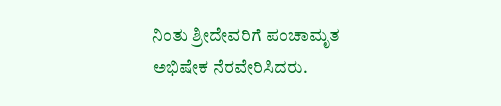ನಿಂತು ಶ್ರೀದೇವರಿಗೆ ಪಂಚಾಮೃತ ಅಭಿಷೇಕ ನೆರವೇರಿಸಿದರು.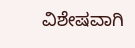ವಿಶೇಷವಾಗಿ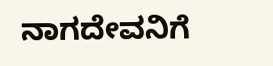ನಾಗದೇವನಿಗೆ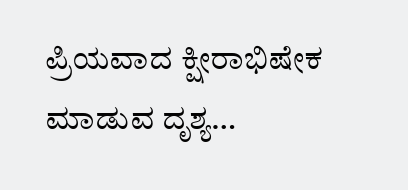ಪ್ರಿಯವಾದ ಕ್ಷೀರಾಭಿಷೇಕ ಮಾಡುವ ದೃಶ್ಯ…